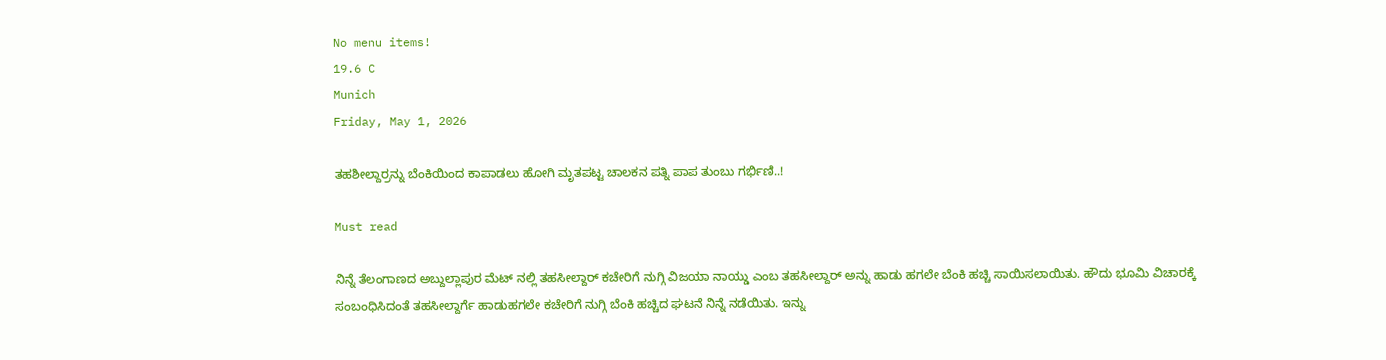No menu items!
19.6 C
Munich
Friday, May 1, 2026

ತಹಶೀಲ್ದಾರ್ರನ್ನು ಬೆಂಕಿಯಿಂದ ಕಾಪಾಡಲು ಹೋಗಿ ಮೃತಪಟ್ಟ ಚಾಲಕನ ಪತ್ನಿ ಪಾಪ ತುಂಬು ಗರ್ಭಿಣಿ..!

Must read

ನಿನ್ನೆ ತೆಲಂಗಾಣದ ಅಬ್ದುಲ್ಲಾಪುರ ಮೆಟ್ ನಲ್ಲಿ ತಹಸೀಲ್ದಾರ್ ಕಚೇರಿಗೆ ನುಗ್ಗಿ ವಿಜಯಾ ನಾಯ್ಡು ಎಂಬ ತಹಸೀಲ್ದಾರ್ ಅನ್ನು ಹಾಡು ಹಗಲೇ ಬೆಂಕಿ ಹಚ್ಚಿ ಸಾಯಿಸಲಾಯಿತು. ಹೌದು ಭೂಮಿ ವಿಚಾರಕ್ಕೆ ಸಂಬಂಧಿಸಿದಂತೆ ತಹಸೀಲ್ದಾರ್ಗೆ ಹಾಡುಹಗಲೇ ಕಚೇರಿಗೆ ನುಗ್ಗಿ ಬೆಂಕಿ ಹಚ್ಚಿದ ಘಟನೆ ನಿನ್ನೆ ನಡೆಯಿತು. ಇನ್ನು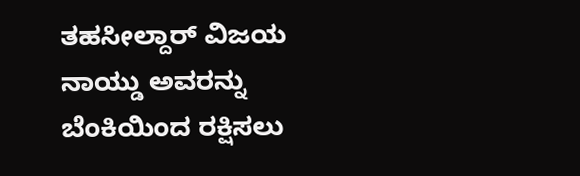ತಹಸೀಲ್ದಾರ್ ವಿಜಯ ನಾಯ್ಡು ಅವರನ್ನು ಬೆಂಕಿಯಿಂದ ರಕ್ಷಿಸಲು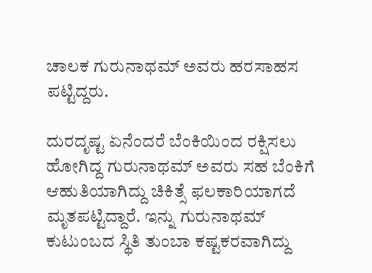ಚಾಲಕ ಗುರುನಾಥಮ್ ಅವರು ಹರಸಾಹಸ ಪಟ್ಟಿದ್ದರು.

ದುರದೃಷ್ಟ ಏನೆಂದರೆ ಬೆಂಕಿಯಿಂದ ರಕ್ಷಿಸಲು ಹೋಗಿದ್ದ ಗುರುನಾಥಮ್ ಅವರು ಸಹ ಬೆಂಕಿಗೆ ಆಹುತಿಯಾಗಿದ್ದು ಚಿಕಿತ್ಸೆ ಫಲಕಾರಿಯಾಗದೆ ಮೃತಪಟ್ಟಿದ್ದಾರೆ. ಇನ್ನು ಗುರುನಾಥಮ್ ಕುಟುಂಬದ ಸ್ಥಿತಿ ತುಂಬಾ ಕಷ್ಟಕರವಾಗಿದ್ದು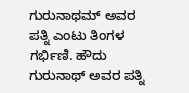ಗುರುನಾಥಮ್ ಅವರ ಪತ್ನಿ ಎಂಟು ತಿಂಗಳ ಗರ್ಭಿಣಿ. ಹೌದು ಗುರುನಾಥ್ ಅವರ ಪತ್ನಿ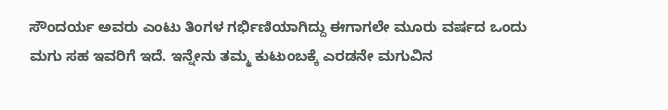ಸೌಂದರ್ಯ ಅವರು ಎಂಟು ತಿಂಗಳ ಗರ್ಭಿಣಿಯಾಗಿದ್ದು ಈಗಾಗಲೇ ಮೂರು ವರ್ಷದ ಒಂದು ಮಗು ಸಹ ಇವರಿಗೆ ಇದೆ. ಇನ್ನೇನು ತಮ್ಮ ಕುಟುಂಬಕ್ಕೆ ಎರಡನೇ ಮಗುವಿನ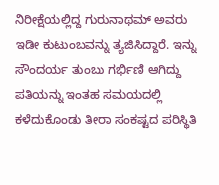ನಿರೀಕ್ಷೆಯಲ್ಲಿದ್ದ ಗುರುನಾಥಮ್ ಅವರು ಇಡೀ ಕುಟುಂಬವನ್ನು ತ್ಯಜಿಸಿದ್ದಾರೆ. ಇನ್ನು ಸೌಂದರ್ಯ ತುಂಬು ಗರ್ಭಿಣಿ ಆಗಿದ್ದು ಪತಿಯನ್ನು ಇಂತಹ ಸಮಯದಲ್ಲಿ ಕಳೆದುಕೊಂಡು ತೀರಾ ಸಂಕಷ್ಟದ ಪರಿಸ್ಥಿತಿ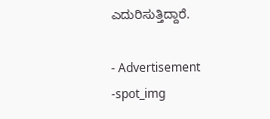ಎದುರಿಸುತ್ತಿದ್ದಾರೆ.

- Advertisement -spot_img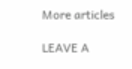More articles

LEAVE A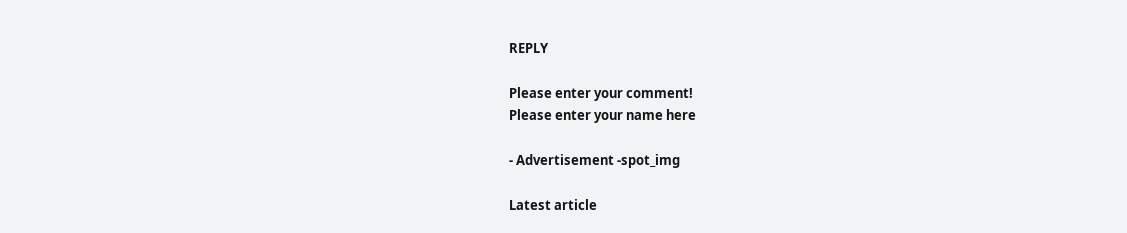REPLY

Please enter your comment!
Please enter your name here

- Advertisement -spot_img

Latest article